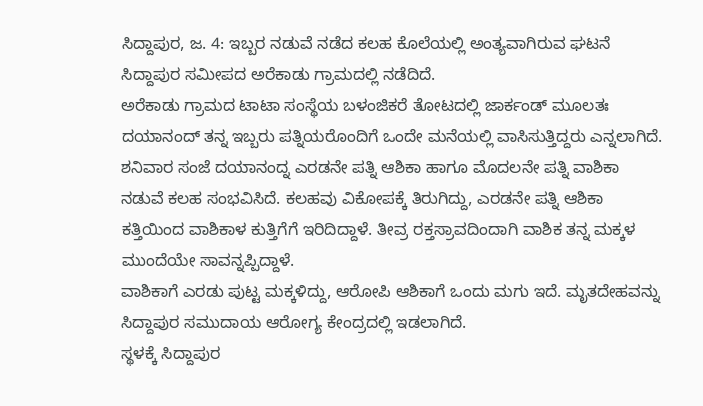ಸಿದ್ದಾಪುರ, ಜ. 4: ಇಬ್ಬರ ನಡುವೆ ನಡೆದ ಕಲಹ ಕೊಲೆಯಲ್ಲಿ ಅಂತ್ಯವಾಗಿರುವ ಘಟನೆ ಸಿದ್ದಾಪುರ ಸಮೀಪದ ಅರೆಕಾಡು ಗ್ರಾಮದಲ್ಲಿ ನಡೆದಿದೆ.
ಅರೆಕಾಡು ಗ್ರಾಮದ ಟಾಟಾ ಸಂಸ್ಥೆಯ ಬಳಂಜಿಕರೆ ತೋಟದಲ್ಲಿ ಜಾರ್ಕಂಡ್ ಮೂಲತಃ ದಯಾನಂದ್ ತನ್ನ ಇಬ್ಬರು ಪತ್ನಿಯರೊಂದಿಗೆ ಒಂದೇ ಮನೆಯಲ್ಲಿ ವಾಸಿಸುತ್ತಿದ್ದರು ಎನ್ನಲಾಗಿದೆ. ಶನಿವಾರ ಸಂಜೆ ದಯಾನಂದ್ನ ಎರಡನೇ ಪತ್ನಿ ಆಶಿಕಾ ಹಾಗೂ ಮೊದಲನೇ ಪತ್ನಿ ವಾಶಿಕಾ ನಡುವೆ ಕಲಹ ಸಂಭವಿಸಿದೆ. ಕಲಹವು ವಿಕೋಪಕ್ಕೆ ತಿರುಗಿದ್ದು, ಎರಡನೇ ಪತ್ನಿ ಆಶಿಕಾ ಕತ್ತಿಯಿಂದ ವಾಶಿಕಾಳ ಕುತ್ತಿಗೆಗೆ ಇರಿದಿದ್ದಾಳೆ. ತೀವ್ರ ರಕ್ತಸ್ರಾವದಿಂದಾಗಿ ವಾಶಿಕ ತನ್ನ ಮಕ್ಕಳ ಮುಂದೆಯೇ ಸಾವನ್ನಪ್ಪಿದ್ದಾಳೆ.
ವಾಶಿಕಾಗೆ ಎರಡು ಪುಟ್ಟ ಮಕ್ಕಳಿದ್ದು, ಆರೋಪಿ ಆಶಿಕಾಗೆ ಒಂದು ಮಗು ಇದೆ. ಮೃತದೇಹವನ್ನು ಸಿದ್ದಾಪುರ ಸಮುದಾಯ ಆರೋಗ್ಯ ಕೇಂದ್ರದಲ್ಲಿ ಇಡಲಾಗಿದೆ.
ಸ್ಥಳಕ್ಕೆ ಸಿದ್ದಾಪುರ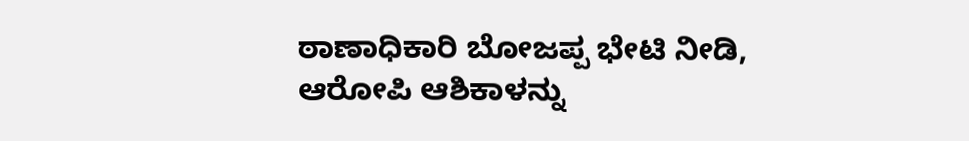ಠಾಣಾಧಿಕಾರಿ ಬೋಜಪ್ಪ ಭೇಟಿ ನೀಡಿ, ಆರೋಪಿ ಆಶಿಕಾಳನ್ನು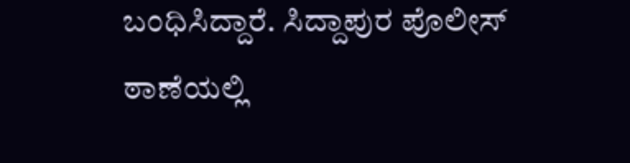ಬಂಧಿಸಿದ್ದಾರೆ. ಸಿದ್ದಾಪುರ ಪೊಲೀಸ್ ಠಾಣೆಯಲ್ಲಿ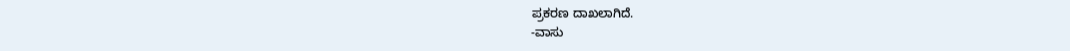ಪ್ರಕರಣ ದಾಖಲಾಗಿದೆ.
-ವಾಸು